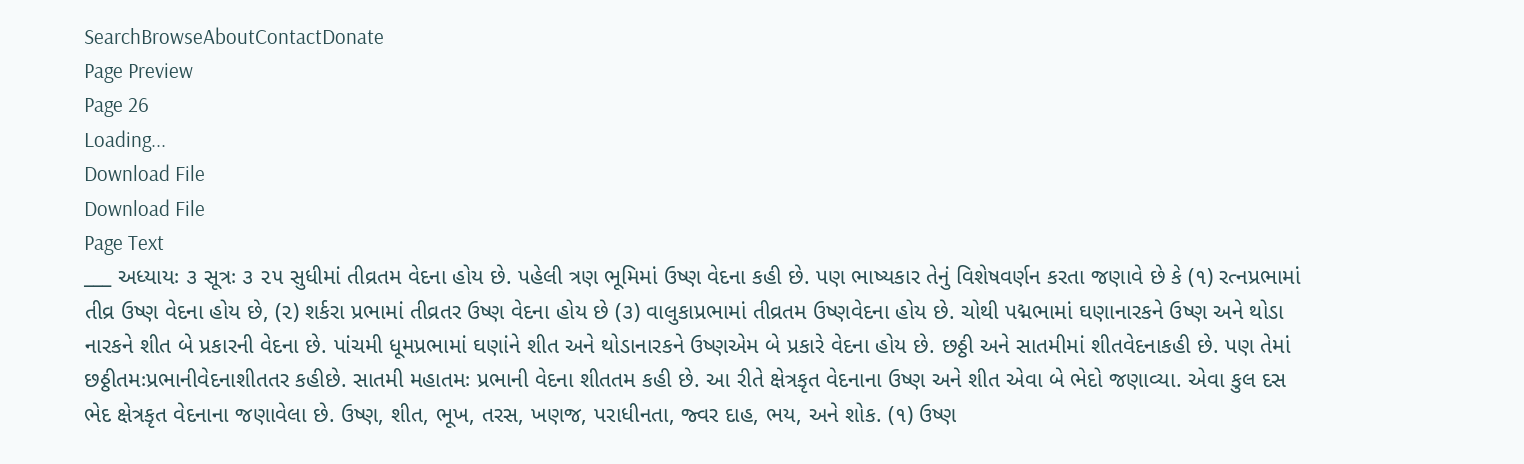SearchBrowseAboutContactDonate
Page Preview
Page 26
Loading...
Download File
Download File
Page Text
___ અધ્યાયઃ ૩ સૂત્રઃ ૩ ૨૫ સુધીમાં તીવ્રતમ વેદના હોય છે. પહેલી ત્રણ ભૂમિમાં ઉષ્ણ વેદના કહી છે. પણ ભાષ્યકાર તેનું વિશેષવર્ણન કરતા જણાવે છે કે (૧) રત્નપ્રભામાં તીવ્ર ઉષ્ણ વેદના હોય છે, (૨) શર્કરા પ્રભામાં તીવ્રતર ઉષ્ણ વેદના હોય છે (૩) વાલુકાપ્રભામાં તીવ્રતમ ઉષ્ણવેદના હોય છે. ચોથી પદ્મભામાં ઘણાનારકને ઉષ્ણ અને થોડા નારકને શીત બે પ્રકારની વેદના છે. પાંચમી ધૂમપ્રભામાં ઘણાંને શીત અને થોડાનારકને ઉષ્ણએમ બે પ્રકારે વેદના હોય છે. છઠ્ઠી અને સાતમીમાં શીતવેદનાકહી છે. પણ તેમાં છઠ્ઠીતમઃપ્રભાનીવેદનાશીતતર કહીછે. સાતમી મહાતમઃ પ્રભાની વેદના શીતતમ કહી છે. આ રીતે ક્ષેત્રકૃત વેદનાના ઉષ્ણ અને શીત એવા બે ભેદો જણાવ્યા. એવા કુલ દસ ભેદ ક્ષેત્રકૃત વેદનાના જણાવેલા છે. ઉષ્ણ, શીત, ભૂખ, તરસ, ખણજ, પરાધીનતા, જ્વર દાહ, ભય, અને શોક. (૧) ઉષ્ણ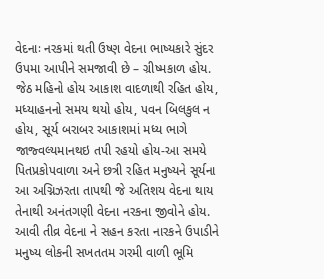વેદનાઃ નરકમાં થતી ઉષ્ણ વેદના ભાષ્યકારે સુંદર ઉપમા આપીને સમજાવી છે – ગ્રીષ્મકાળ હોય. જેઠ મહિનો હોય આકાશ વાદળાથી રહિત હોય, મધ્યાહનનો સમય થયો હોય, પવન બિલકુલ ન હોય, સૂર્ય બરાબર આકાશમાં મધ્ય ભાગે જાજ્વલ્યમાનથઇ તપી રહયો હોય-આ સમયે પિતપ્રકોપવાળા અને છત્રી રહિત મનુષ્યને સૂર્યના આ અગ્નિઝરતા તાપથી જે અતિશય વેદના થાય તેનાથી અનંતગણી વેદના નરકના જીવોને હોય. આવી તીવ્ર વેદના ને સહન કરતા નારકને ઉપાડીને મનુષ્ય લોકની સખતતમ ગરમી વાળી ભૂમિ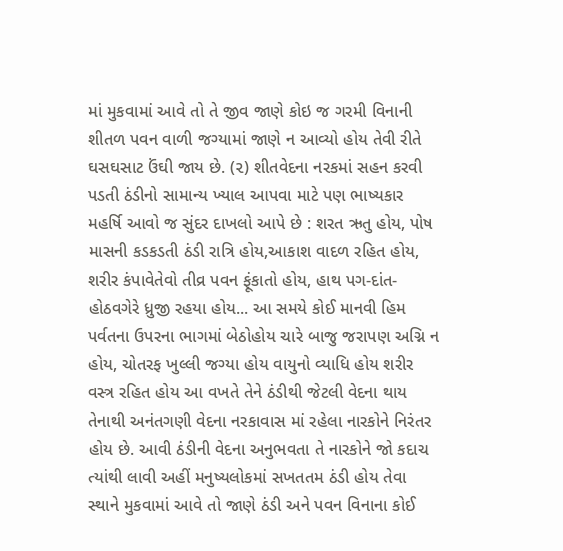માં મુકવામાં આવે તો તે જીવ જાણે કોઇ જ ગરમી વિનાની શીતળ પવન વાળી જગ્યામાં જાણે ન આવ્યો હોય તેવી રીતે ઘસઘસાટ ઉંઘી જાય છે. (૨) શીતવેદના નરકમાં સહન કરવી પડતી ઠંડીનો સામાન્ય ખ્યાલ આપવા માટે પણ ભાષ્યકાર મહર્ષિ આવો જ સુંદર દાખલો આપે છે : શરત ઋતુ હોય, પોષ માસની કડકડતી ઠંડી રાત્રિ હોય,આકાશ વાદળ રહિત હોય, શરીર કંપાવેતેવો તીવ્ર પવન ફૂંકાતો હોય, હાથ પગ-દાંત-હોઠવગેરે ધ્રુજી રહયા હોય... આ સમયે કોઈ માનવી હિમ પર્વતના ઉપરના ભાગમાં બેઠોહોય ચારે બાજુ જરાપણ અગ્નિ ન હોય, ચોતરફ ખુલ્લી જગ્યા હોય વાયુનો વ્યાધિ હોય શરીર વસ્ત્ર રહિત હોય આ વખતે તેને ઠંડીથી જેટલી વેદના થાય તેનાથી અનંતગણી વેદના નરકાવાસ માં રહેલા નારકોને નિરંતર હોય છે. આવી ઠંડીની વેદના અનુભવતા તે નારકોને જો કદાચ ત્યાંથી લાવી અહીં મનુષ્યલોકમાં સખતતમ ઠંડી હોય તેવા સ્થાને મુકવામાં આવે તો જાણે ઠંડી અને પવન વિનાના કોઈ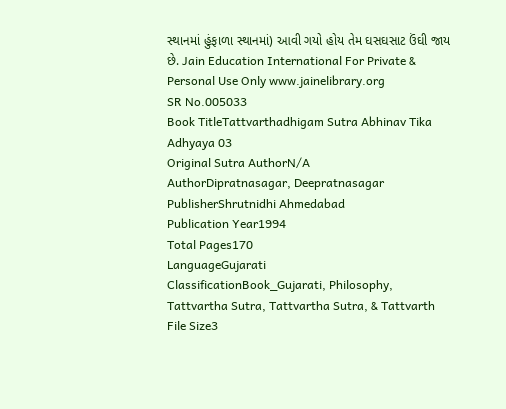સ્થાનમાં હુંફાળા સ્થાનમાં) આવી ગયો હોય તેમ ઘસઘસાટ ઉંઘી જાય છે. Jain Education International For Private & Personal Use Only www.jainelibrary.org
SR No.005033
Book TitleTattvarthadhigam Sutra Abhinav Tika Adhyaya 03
Original Sutra AuthorN/A
AuthorDipratnasagar, Deepratnasagar
PublisherShrutnidhi Ahmedabad
Publication Year1994
Total Pages170
LanguageGujarati
ClassificationBook_Gujarati, Philosophy, Tattvartha Sutra, Tattvartha Sutra, & Tattvarth
File Size3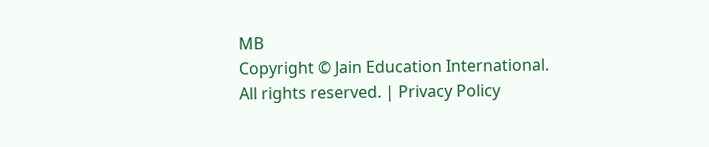MB
Copyright © Jain Education International. All rights reserved. | Privacy Policy